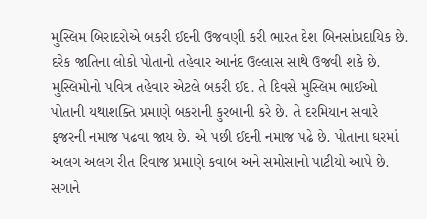મુસ્લિમ બિરાદરોએ બકરી ઈદની ઉજવણી કરી ભારત દેશ બિનસાંપ્રદાયિક છે. દરેક જાતિના લોકો પોતાનો તહેવાર આનંદ ઉલ્લાસ સાથે ઉજવી શકે છે. મુસ્લિમોનો પવિત્ર તહેવાર એટલે બકરી ઈદ. તે દિવસે મુસ્લિમ ભાઈઓ પોતાની યથાશક્તિ પ્રમાણે બકરાની કુરબાની કરે છે. તે દરમિયાન સવારે ફજરની નમાજ પઢવા જાય છે. એ પછી ઈદની નમાજ પઢે છે. પોતાના ઘરમાં અલગ અલગ રીત રિવાજ પ્રમાણે કવાબ અને સમોસાનો પાટીયો આપે છે. સગાને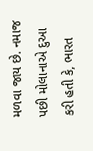મળવા જાય છે. નમાજ પછી મોલાનાએ દુઆ કરી હતી કે, ભારત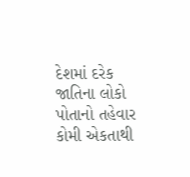દેશમાં દરેક જાતિના લોકો પોતાનો તહેવાર કોમી એકતાથી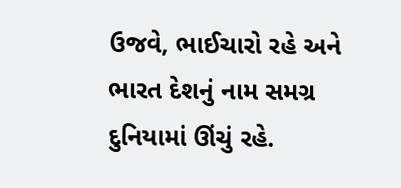ઉજવે, ભાઈચારો રહે અને ભારત દેશનું નામ સમગ્ર દુનિયામાં ઊંચું રહે.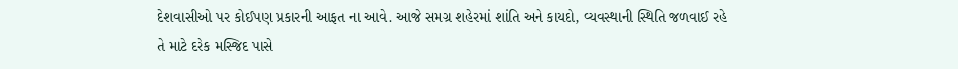દેશવાસીઓ પર કોઈપણ પ્રકારની આફત ના આવે. આજે સમગ્ર શહેરમાં શાંતિ અને કાયદો, વ્યવસ્થાની સ્થિતિ જળવાઈ રહે તે માટે દરેક મસ્જિદ પાસે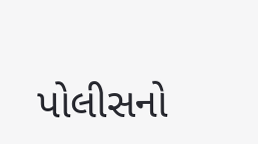પોલીસનો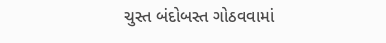ચુસ્ત બંદોબસ્ત ગોઠવવામાં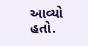આવ્યો હતો.